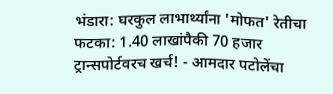भंडारा: घरकुल लाभार्थ्यांना 'मोफत' रेतीचा फटका: 1.40 लाखांपैकी 70 हजार ट्रान्सपोर्टवरच खर्च! - आमदार पटोलेंचा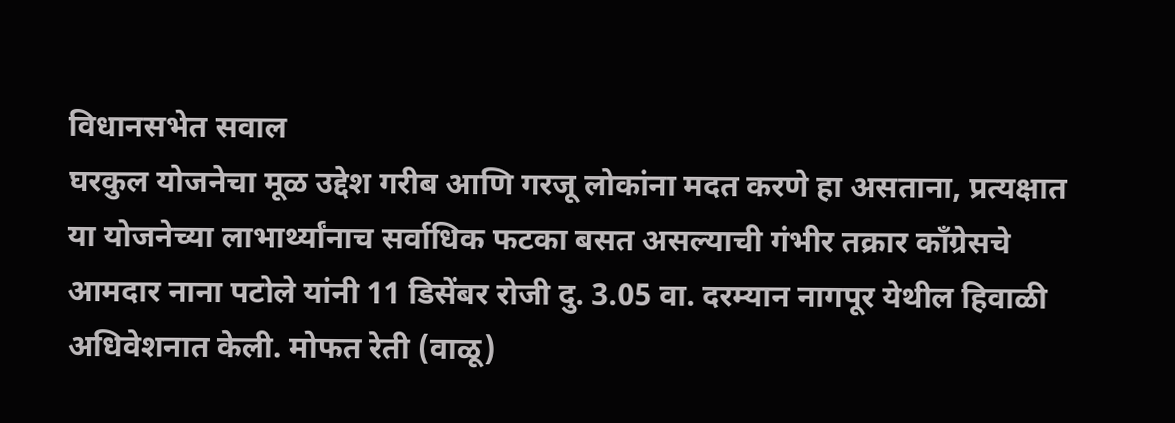विधानसभेत सवाल
घरकुल योजनेचा मूळ उद्देश गरीब आणि गरजू लोकांना मदत करणे हा असताना, प्रत्यक्षात या योजनेच्या लाभार्थ्यांनाच सर्वाधिक फटका बसत असल्याची गंभीर तक्रार काँग्रेसचे आमदार नाना पटोले यांनी 11 डिसेंबर रोजी दु. 3.05 वा. दरम्यान नागपूर येथील हिवाळी अधिवेशनात केली. मोफत रेती (वाळू)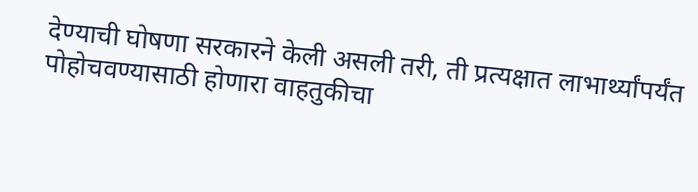देण्याची घोषणा सरकारने केली असली तरी, ती प्रत्यक्षात लाभार्थ्यांपर्यंत पोहोचवण्यासाठी होणारा वाहतुकीचा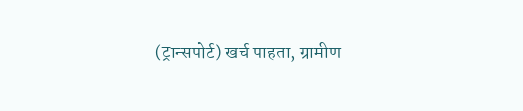(ट्रान्सपोर्ट) खर्च पाहता, ग्रामीण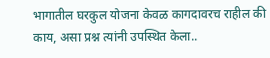भागातील घरकुल योजना केवळ कागदावरच राहील की काय, असा प्रश्न त्यांनी उपस्थित केला..